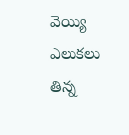వెయ్యి ఎలుకలు తిన్న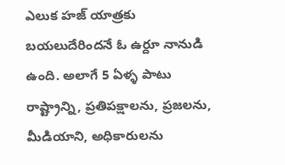ఎలుక హజ్ యాత్రకు బయలుదేరిందనే ఓ ఉర్దూ నానుడి ఉంది. అలాగే 5 ఏళ్ళ పాటు రాష్ట్రాన్ని, ప్రతిపక్షాలను, ప్రజలను, మీడియాని, అధికారులను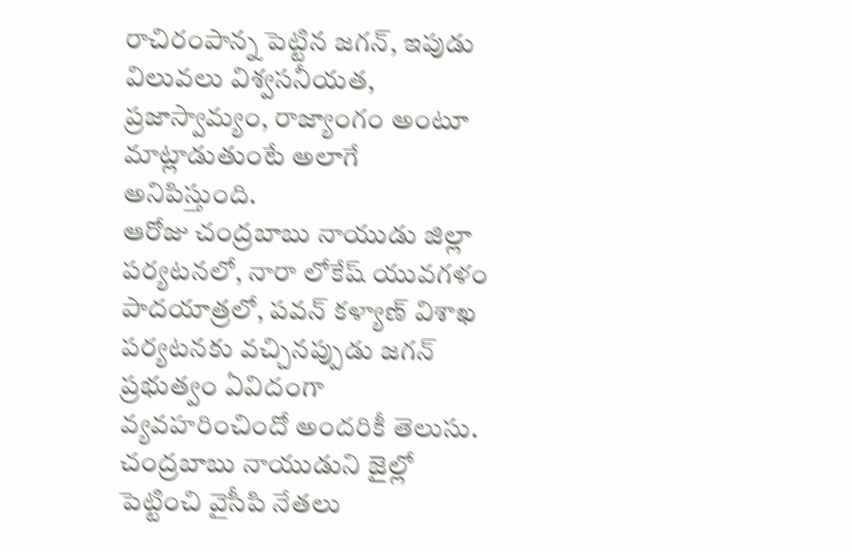రాచిరంపాన్న పెట్టిన జగన్, ఇపుడు విలువలు విశ్వసనీయత, ప్రజాస్వామ్యం, రాజ్యాంగం అంటూ మాట్లాడుతుంటే అలాగే అనిపిస్తుంది.
ఆరోజు చంద్రబాబు నాయుడు జిల్లా పర్యటనలో, నారా లోకేష్ యువగళం పాదయాత్రలో, పవన్ కళ్యాణ్ విశాఖ పర్యటనకు వచ్చినప్పుడు జగన్ ప్రభుత్వం ఏవిదంగా వ్యవహరించిందో అందరికీ తెలుసు.
చంద్రబాబు నాయుడుని జైల్లో పెట్టించి వైసీపి నేతలు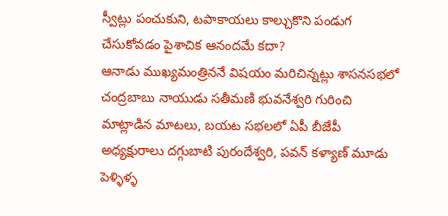స్వీట్లు పంచుకుని, టపాకాయలు కాల్చుకొని పండుగ చేసుకోవడం పైశాచిక ఆనందమే కదా?
ఆనాడు ముఖ్యమంత్రిననే విషయం మరిచిన్నట్లు శాసనసభలో చంద్రబాబు నాయుడు సతీమణి భువనేశ్వరి గురించి మాట్లాడిన మాటలు, బయట సభలలో ఏపీ బీజేపీ అధ్యక్షురాలు దగ్గుబాటి పురందేశ్వరి, పవన్ కళ్యాణ్ మూడు పెళ్ళిళ్ళ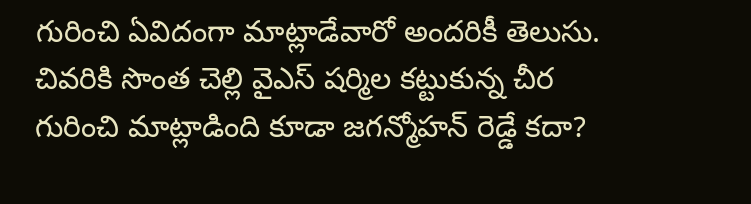గురించి ఏవిదంగా మాట్లాడేవారో అందరికీ తెలుసు. చివరికి సొంత చెల్లి వైఎస్ షర్మిల కట్టుకున్న చీర గురించి మాట్లాడింది కూడా జగన్మోహన్ రెడ్డే కదా?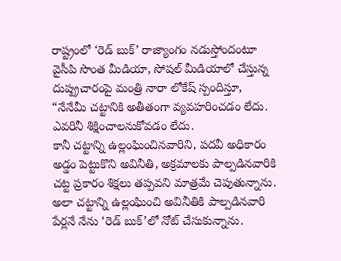రాష్ట్రంలో ‘రెడ్ బుక్’ రాజ్యాంగం నడుస్తోందంటూ వైసీపి సొంత మీడియా, సోషల్ మీడియాలో చేస్తున్న దుష్ప్రచారంపై మంత్రి నారా లోకేష్ స్పందిస్తూ, “నేనేమీ చట్టానికి అతీతంగా వ్యవహరించడం లేదు. ఎవరినీ శిక్షించాలనుకోవడం లేదు.
కానీ చట్టాన్ని ఉల్లంఘించినవారిని, పదవీ అధికారం అడ్డం పెట్టుకొని అవినీతి, అక్రమాలకు పాల్పడినవారికి చట్ట ప్రకారం శిక్షలు తప్పవని మాత్రమే చెపుతున్నాను.
అలా చట్టాన్ని ఉల్లంఘించి అవినీతికి పాల్పడినవారి పేర్లనే నేను ‘రెడ్ బుక్’లో నోట్ చేసుకున్నాను.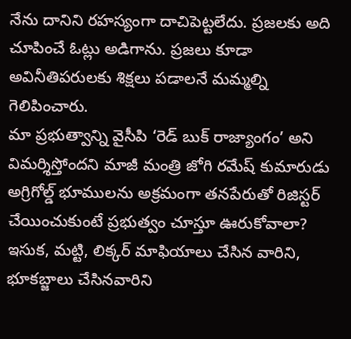నేను దానిని రహస్యంగా దాచిపెట్టలేదు. ప్రజలకు అది చూపించే ఓట్లు అడిగాను. ప్రజలు కూడా అవినీతిపరులకు శిక్షలు పడాలనే మమ్మల్ని గెలిపించారు.
మా ప్రభుత్వాన్ని వైసీపి ‘రెడ్ బుక్ రాజ్యాంగం’ అని విమర్శిస్తోందని మాజీ మంత్రి జోగి రమేష్ కుమారుడు అగ్రిగోల్డ్ భూములను అక్రమంగా తనపేరుతో రిజిస్టర్ చేయించుకుంటే ప్రభుత్వం చూస్తూ ఊరుకోవాలా?
ఇసుక, మట్టి, లిక్కర్ మాఫియాలు చేసిన వారిని, భూకబ్జాలు చేసినవారిని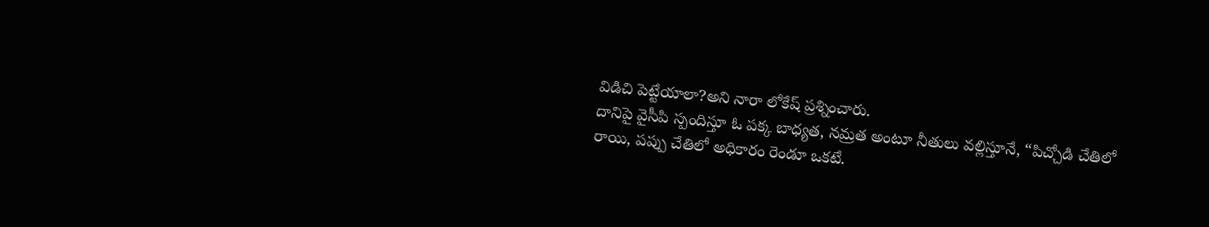విడిచి పెట్టేయాలా?అని నారా లోకేష్ ప్రశ్నించారు.
దానిపై వైసీపి స్పందిస్తూ ఓ పక్క బాధ్యత, నమ్రత అంటూ నీతులు వల్లిస్తూనే, “పిచ్చోడి చేతిలో రాయి, పప్పు చేతిలో అధికారం రెండూ ఒకటే.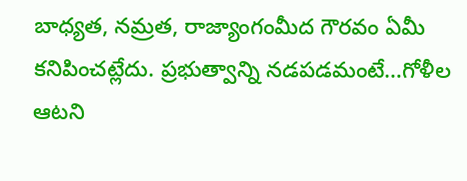బాధ్యత, నమ్రత, రాజ్యాంగంమీద గౌరవం ఏమీ కనిపించట్లేదు. ప్రభుత్వాన్ని నడపడమంటే…గోళీల ఆటని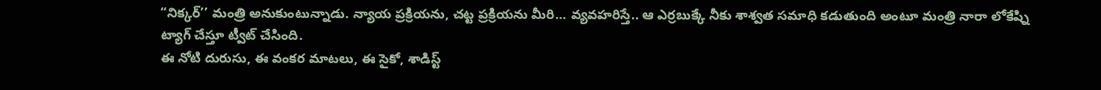“నిక్కర్’’ మంత్రి అనుకుంటున్నాడు. న్యాయ ప్రక్రియను, చట్ట ప్రక్రియను మీరి… వ్యవహరిస్తే.. ఆ ఎర్రబుక్కే నీకు శాశ్వత సమాధి కడుతుంది అంటూ మంత్రి నారా లోకేష్ని ట్యాగ్ చేస్తూ ట్వీట్ చేసింది.
ఈ నోటి దురుసు, ఈ వంకర మాటలు, ఈ సైకో, శాడిస్ట్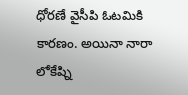ధోరణే వైసీపి ఓటమికి కారణం. అయినా నారా లోకేష్ని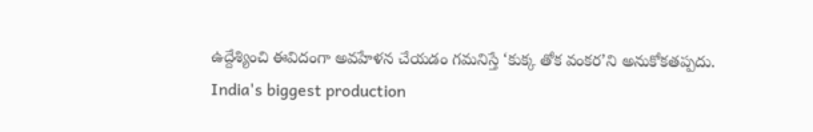ఉద్దేశ్యించి ఈవిదంగా అవహేళన చేయడం గమనిస్తే ‘కుక్క తోక వంకర’ని అనుకోకతప్పదు.
India's biggest production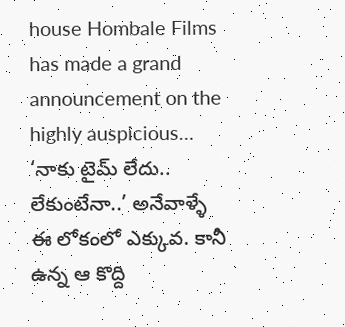house Hombale Films has made a grand announcement on the highly auspicious…
‘నాకు టైమ్ లేదు.. లేకుంటేనా..’ అనేవాళ్ళే ఈ లోకంలో ఎక్కువ. కానీ ఉన్న ఆ కొద్ది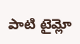పాటి టైమ్లో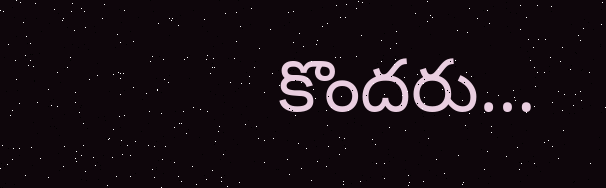కొందరు…